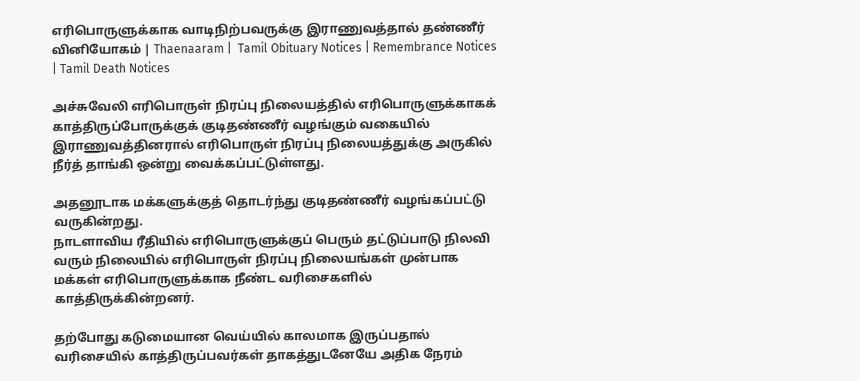எரிபொருளுக்காக வாடிநிற்பவருக்கு இராணுவத்தால் தண்ணீர் வினியோகம் | Thaenaaram |  Tamil Obituary Notices | Remembrance Notices | Tamil Death Notices

அச்சுவேலி எரிபொருள் நிரப்பு நிலையத்தில் எரிபொருளுக்காகக் காத்திருப்போருக்குக் குடிதண்ணீர் வழங்கும் வகையில் இராணுவத்தினரால் எரிபொருள் நிரப்பு நிலையத்துக்கு அருகில் நீர்த் தாங்கி ஒன்று வைக்கப்பட்டுள்ளது.

அதனூடாக மக்களுக்குத் தொடர்ந்து குடிதண்ணீர் வழங்கப்பட்டு வருகின்றது.
நாடளாவிய ரீதியில் எரிபொருளுக்குப் பெரும் தட்டுப்பாடு நிலவி வரும் நிலையில் எரிபொருள் நிரப்பு நிலையங்கள் முன்பாக மக்கள் எரிபொருளுக்காக நீண்ட வரிசைகளில் காத்திருக்கின்றனர்.

தற்போது கடுமையான வெய்யில் காலமாக இருப்பதால் வரிசையில் காத்திருப்பவர்கள் தாகத்துடனேயே அதிக நேரம்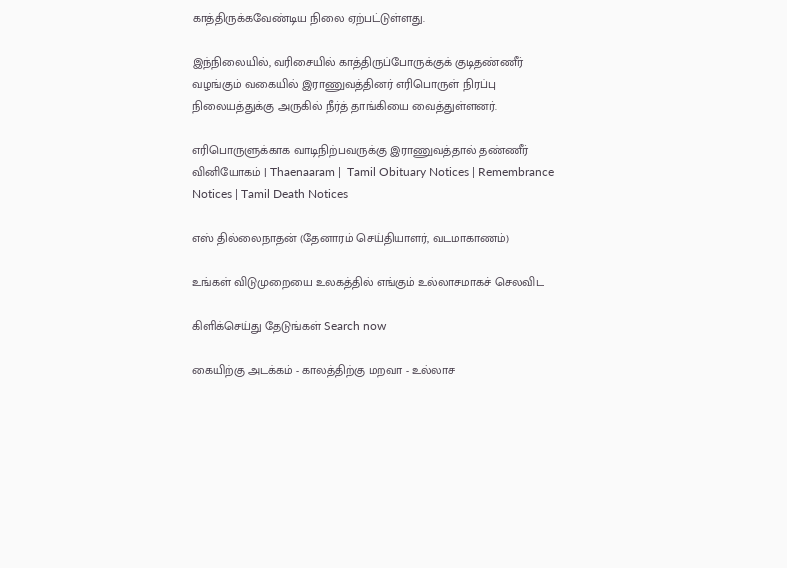காத்திருக்கவேண்டிய நிலை ஏற்பட்டுள்ளது.

இந்நிலையில், வரிசையில் காத்திருப்போருக்குக் குடிதண்ணீர் வழங்கும் வகையில் இராணுவத்தினர் எரிபொருள் நிரப்பு நிலையத்துக்கு அருகில் நீர்த் தாங்கியை வைத்துள்ளனர்.

எரிபொருளுக்காக வாடிநிற்பவருக்கு இராணுவத்தால் தண்ணீர் வினியோகம் | Thaenaaram |  Tamil Obituary Notices | Remembrance Notices | Tamil Death Notices

எஸ் தில்லைநாதன் (தேனாரம் செய்தியாளர், வடமாகாணம்)

உங்கள் விடுமுறையை உலகத்தில் எங்கும் உல்லாசமாகச் செலவிட

கிளிக்செய்து தேடுங்கள் Search now

கையிற்கு அடக்கம் - காலத்திற்கு மறவா - உல்லாச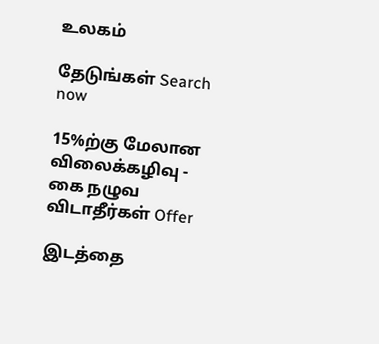உலகம்

தேடுங்கள் Search now

15%ற்கு மேலான விலைக்கழிவு - கை நழுவ விடாதீர்கள் Offer

இடத்தை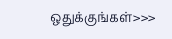ஒதுக்குங்கள்>>>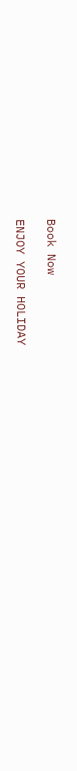Book Now

ENJOY YOUR HOLIDAY